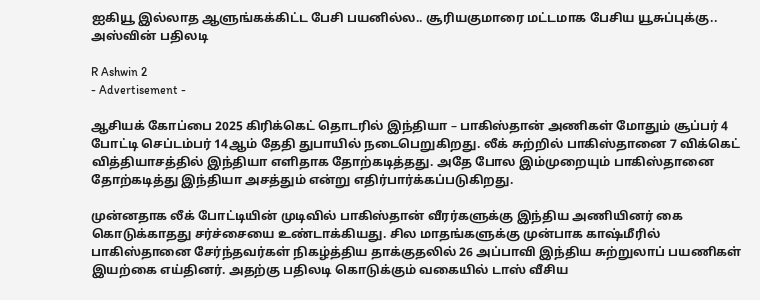ஐகியூ இல்லாத ஆளுங்கக்கிட்ட பேசி பயனில்ல.. சூரியகுமாரை மட்டமாக பேசிய யூசுப்புக்கு.. அஸ்வின் பதிலடி

R Ashwin 2
- Advertisement -

ஆசியக் கோப்பை 2025 கிரிக்கெட் தொடரில் இந்தியா – பாகிஸ்தான் அணிகள் மோதும் சூப்பர் 4 போட்டி செப்டம்பர் 14ஆம் தேதி துபாயில் நடைபெறுகிறது. லீக் சுற்றில் பாகிஸ்தானை 7 விக்கெட் வித்தியாசத்தில் இந்தியா எளிதாக தோற்கடித்தது. அதே போல இம்முறையும் பாகிஸ்தானை தோற்கடித்து இந்தியா அசத்தும் என்று எதிர்பார்க்கப்படுகிறது.

முன்னதாக லீக் போட்டியின் முடிவில் பாகிஸ்தான் வீரர்களுக்கு இந்திய அணியினர் கை கொடுக்காதது சர்ச்சையை உண்டாக்கியது. சில மாதங்களுக்கு முன்பாக காஷ்மீரில் பாகிஸ்தானை சேர்ந்தவர்கள் நிகழ்த்திய தாக்குதலில் 26 அப்பாவி இந்திய சுற்றுலாப் பயணிகள் இயற்கை எய்தினர். அதற்கு பதிலடி கொடுக்கும் வகையில் டாஸ் வீசிய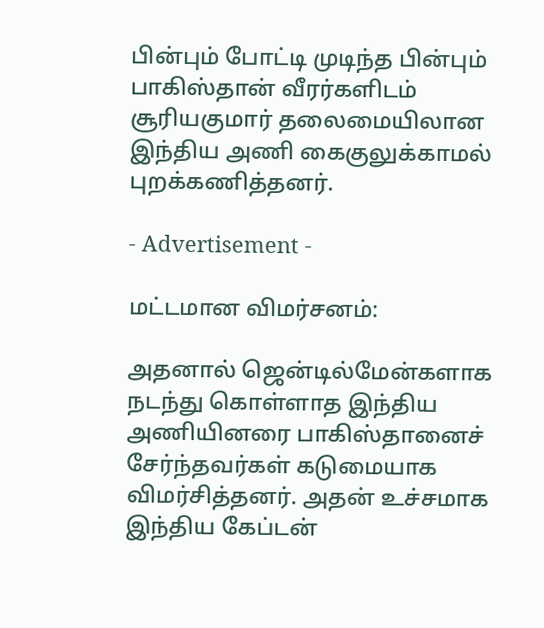பின்பும் போட்டி முடிந்த பின்பும் பாகிஸ்தான் வீரர்களிடம் சூரியகுமார் தலைமையிலான இந்திய அணி கைகுலுக்காமல் புறக்கணித்தனர்.

- Advertisement -

மட்டமான விமர்சனம்:

அதனால் ஜென்டில்மேன்களாக நடந்து கொள்ளாத இந்திய அணியினரை பாகிஸ்தானைச் சேர்ந்தவர்கள் கடுமையாக விமர்சித்தனர். அதன் உச்சமாக இந்திய கேப்டன்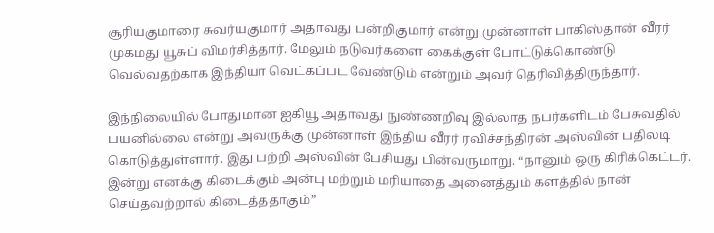சூரியகுமாரை சுவர்யகுமார் அதாவது பன்றிகுமார் என்று முன்னாள் பாகிஸ்தான் வீரர் முகமது யூசுப் விமர்சித்தார். மேலும் நடுவர்களை கைக்குள் போட்டுக்கொண்டு வெல்வதற்காக இந்தியா வெட்கப்பட வேண்டும் என்றும் அவர் தெரிவித்திருந்தார்.

இந்நிலையில் போதுமான ஐகியூ அதாவது நுண்ணறிவு இல்லாத நபர்களிடம் பேசுவதில் பயனில்லை என்று அவருக்கு முன்னாள் இந்திய வீரர் ரவிச்சந்திரன் அஸ்வின் பதிலடி கொடுத்துள்ளார். இது பற்றி அஸ்வின் பேசியது பின்வருமாறு. “நானும் ஒரு கிரிக்கெட்டர். இன்று எனக்கு கிடைக்கும் அன்பு மற்றும் மரியாதை அனைத்தும் களத்தில் நான் செய்தவற்றால் கிடைத்ததாகும்”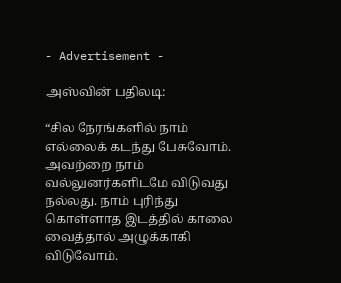- Advertisement -

அஸ்வின் பதிலடி:

“சில நேரங்களில் நாம் எல்லைக் கடந்து பேசுவோம். அவற்றை நாம் வல்லுனர்களிடமே விடுவது நல்லது. நாம் புரிந்து கொள்ளாத இடத்தில் காலை வைத்தால் அழுக்காகி விடுவோம்.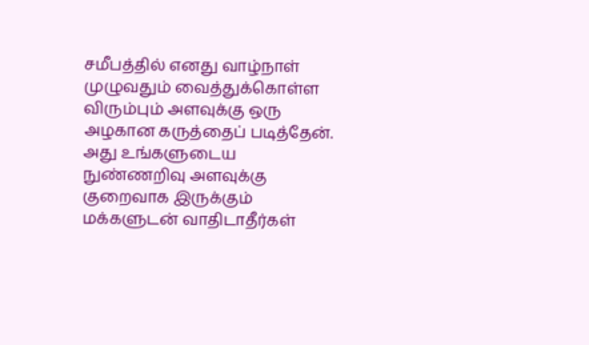சமீபத்தில் எனது வாழ்நாள் முழுவதும் வைத்துக்கொள்ள விரும்பும் அளவுக்கு ஒரு அழகான கருத்தைப் படித்தேன். அது உங்களுடைய நுண்ணறிவு அளவுக்கு குறைவாக இருக்கும் மக்களுடன் வாதிடாதீர்கள்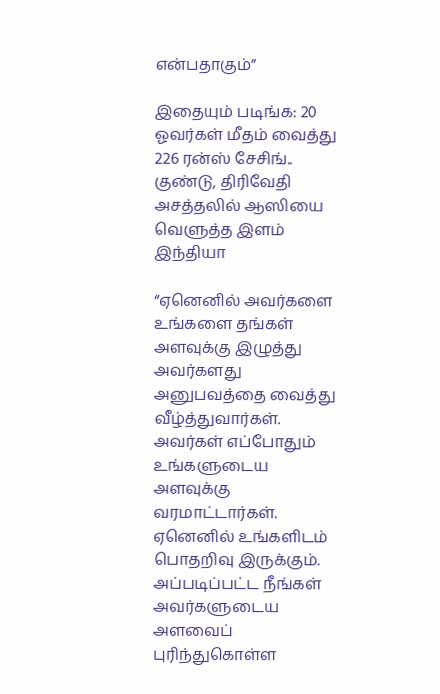என்பதாகும்”

இதையும் படிங்க: 20 ஓவர்கள் மீதம் வைத்து 226 ரன்ஸ் சேசிங்.. குண்டு, திரிவேதி அசத்தலில் ஆஸியை வெளுத்த இளம் இந்தியா

“ஏனெனில் அவர்களை உங்களை தங்கள் அளவுக்கு இழுத்து அவர்களது அனுபவத்தை வைத்து வீழ்த்துவார்கள். அவர்கள் எப்போதும் உங்களுடைய அளவுக்கு வரமாட்டார்கள். ஏனெனில் உங்களிடம் பொதறிவு இருக்கும். அப்படிப்பட்ட நீங்கள் அவர்களுடைய அளவைப் புரிந்துகொள்ள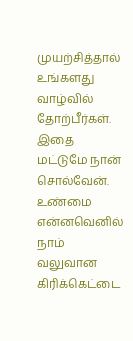முயற்சித்தால் உங்களது வாழ்வில் தோற்பீர்கள். இதை மட்டுமே நான் சொல்வேன். உண்மை என்னவெனில் நாம் வலுவான கிரிக்கெட்டை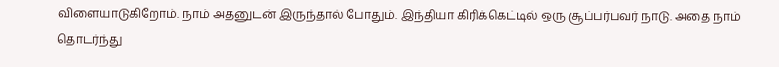விளையாடுகிறோம். நாம் அதனுடன் இருந்தால் போதும். இந்தியா கிரிக்கெட்டில் ஒரு சூப்பர்பவர் நாடு. அதை நாம் தொடர்ந்து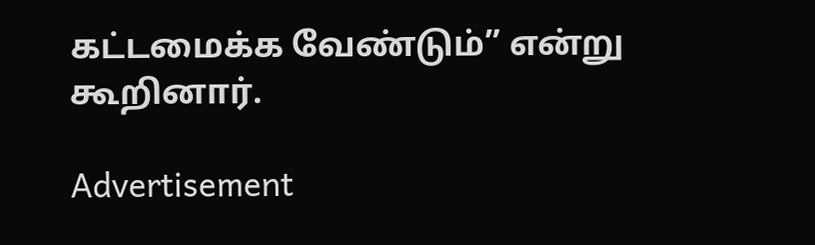கட்டமைக்க வேண்டும்” என்று கூறினார்.

Advertisement